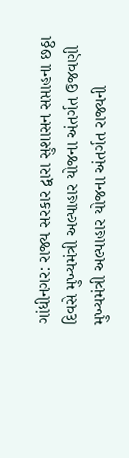ગાંધીનગર: રાજ્ય સરકાર દ્વારા સુશાસન સપ્તાહના છઠ્ઠા દિવસે મુખ્યમંત્રી અલ્પાહાર યોજના અંતર્ગત ઉજવણી
મુખ્યમંત્રી અલ્પાહાર યોજના અંતર્ગત રાજ્યની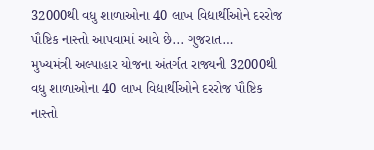32000થી વધુ શાળાઓના 40 લાખ વિદ્યાર્થીઓને દરરોજ પૌષ્ટિક નાસ્તો આપવામાં આવે છે... ગુજરાત…
મુખ્યમંત્રી અલ્પાહાર યોજના અંતર્ગત રાજ્યની 32000થી વધુ શાળાઓના 40 લાખ વિદ્યાર્થીઓને દરરોજ પૌષ્ટિક નાસ્તો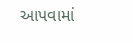આપવામાં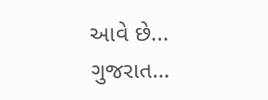આવે છે... ગુજરાત…